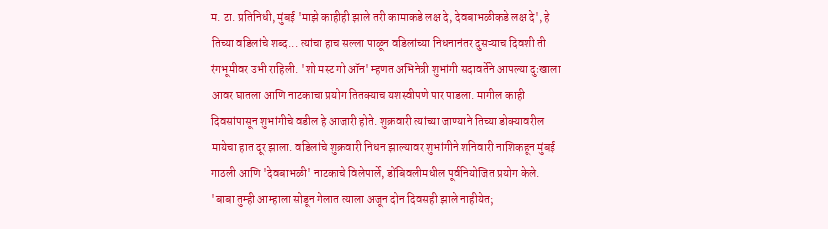म. टा. प्रतिनिधी, मुंबई 'माझे काहीही झाले तरी कामाकडे लक्ष दे, देवबाभळीकडे लक्ष दे', हे तिच्या वडिलांचे शब्द... त्यांचा हाच सल्ला पाळून वडिलांच्या निधनानंतर दुसऱ्याच दिवशी ती रंगभूमीवर उभी राहिली. 'शो मस्ट गो ऑन' म्हणत अभिनेत्री शुभांगी सदावर्तेने आपल्या दुःखाला आवर घातला आणि नाटकाचा प्रयोग तितक्याच यशस्वीपणे पार पाडला. मागील काही दिवसांपासून शुभांगीचे वडील हे आजारी होते. शुक्रवारी त्यांच्या जाण्याने तिच्या डोक्यावरील मायेचा हात दूर झाला. वडिलांचे शुक्रवारी निधन झाल्यावर शुभांगीने शनिवारी नाशिकहून मुंबई गाठली आणि 'देवबाभळी' नाटकाचे विलेपार्ले, डोंबिवलीमधील पूर्वनियोजित प्रयोग केले. 'बाबा तुम्ही आम्हाला सोडून गेलात त्याला अजून दोन दिवसही झाले नाहीयेत;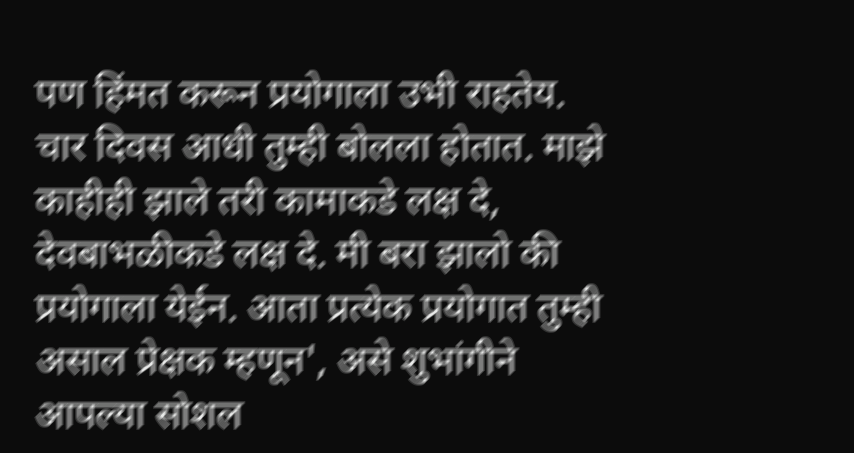पण हिंमत करून प्रयोगाला उभी राहतेय. चार दिवस आधी तुम्ही बोलला होतात. माझे काहीही झाले तरी कामाकडे लक्ष दे, देवबाभळीकडे लक्ष दे. मी बरा झालो की प्रयोगाला येईन. आता प्रत्येक प्रयोगात तुम्ही असाल प्रेक्षक म्हणून', असे शुभांगीने आपल्या सोशल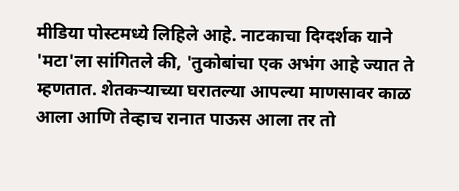मीडिया पोस्टमध्ये लिहिले आहे. नाटकाचा दिग्दर्शक याने 'मटा'ला सांगितले की, 'तुकोबांचा एक अभंग आहे ज्यात ते म्हणतात. शेतकऱ्याच्या घरातल्या आपल्या माणसावर काळ आला आणि तेव्हाच रानात पाऊस आला तर तो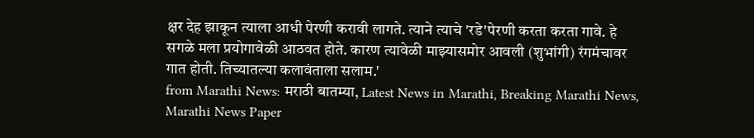क्षर देह झाकून त्याला आधी पेरणी करावी लागते. त्याने त्याचे 'रडे'पेरणी करता करता गावे. हे सगळे मला प्रयोगावेळी आठवत होते. कारण त्यावेळी माझ्यासमोर आवली (शुभांगी) रंगमंचावर गात होती. तिच्यातल्या कलावंताला सलाम.'
from Marathi News: मराठी बातम्या, Latest News in Marathi, Breaking Marathi News, Marathi News Paper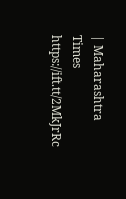| Maharashtra Times https://ift.tt/2MkJrRc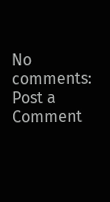No comments:
Post a Comment